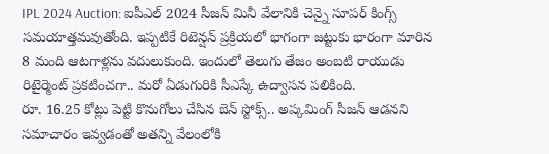IPL 2024 Auction: ఐపీఎల్ 2024 సీజన్ మినీ వేలానికి చెన్నై సూపర్ కింగ్స్ సమయాత్తమవుతోంది. ఇప్పటికే రిటెన్షన్ ప్రక్రియలో భాగంగా జట్టుకు భారంగా మారిన 8 మంది ఆటగాళ్లను వదులుకుంది. ఇందులో తెలుగు తేజం అంబటి రాయుడు రిటైర్మెంట్ ప్రకటించగా.. మరో ఏడుగురికి సీఎస్కే ఉద్వాసన పలికింది.
రూ. 16.25 కోట్లు పెట్టి కొనుగోలు చేసిన బెన్ స్టోక్స్.. అప్కమింగ్ సీజన్ ఆడనని సమాచారం ఇవ్వడంతో అతన్ని వేలంలోకి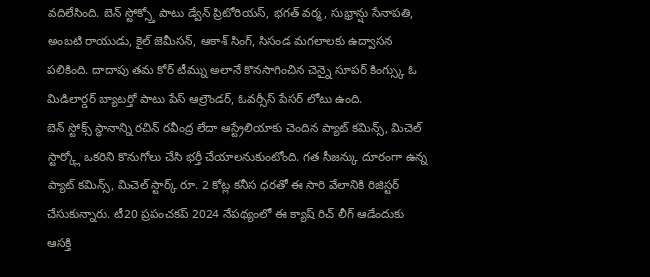వదిలేసింది. బెన్ స్టోక్స్తో పాటు డ్వేన్ ప్రిటోరియస్, భగత్ వర్మ, సుభ్రాన్షు సేనాపతి, అంబటి రాయుడు, కైల్ జెమీసన్, ఆకాశ్ సింగ్, సిసండ మగలాలకు ఉద్వాసన పలికింది. దాదాపు తమ కోర్ టీమ్ను అలానే కొనసాగించిన చెన్నై సూపర్ కింగ్స్కు ఓ మిడిలార్డర్ బ్యాటర్తో పాటు పేస్ ఆల్రౌండర్, ఓవర్సీస్ పేసర్ లోటు ఉంది.
బెన్ స్టోక్స్ స్థానాన్ని రచిన్ రవీంద్ర లేదా ఆస్ట్రేలియాకు చెందిన ప్యాట్ కమిన్స్, మిచెల్ స్టార్క్లో ఒకరిని కొనుగోలు చేసి భర్తీ చేయాలనుకుంటోంది. గత సీజన్కు దూరంగా ఉన్న ప్యాట్ కమిన్స్, మిచెల్ స్టార్క్ రూ. 2 కోట్ల కనీస ధరతో ఈ సారి వేలానికి రిజిస్టర్ చేసుకున్నారు. టీ20 ప్రపంచకప్ 2024 నేపథ్యంలో ఈ క్యాష్ రిచ్ లీగ్ ఆడేందుకు ఆసక్తి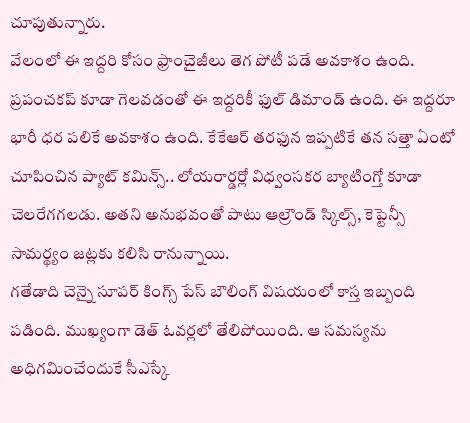చూపుతున్నారు.
వేలంలో ఈ ఇద్దరి కోసం ఫ్రాంచైజీలు తెగ పోటీ పడే అవకాశం ఉంది. ప్రపంచకప్ కూడా గెలవడంతో ఈ ఇద్దరికీ ఫుల్ డిమాండ్ ఉంది. ఈ ఇద్దరూ భారీ ధర పలికే అవకాశం ఉంది. కేకేఆర్ తరఫున ఇప్పటికే తన సత్తా ఏంటో చూపించిన ప్యాట్ కమిన్స్.. లోయరార్డర్లో విధ్వంసకర బ్యాటింగ్తో కూడా చెలరేగగలడు. అతని అనుభవంతో పాటు ఆల్రౌండ్ స్కిల్స్, కెప్టెన్సీ సామర్థ్యం జట్లకు కలిసి రానున్నాయి.
గతేడాది చెన్నై సూపర్ కింగ్స్ పేస్ బౌలింగ్ విషయంలో కాస్త ఇబ్బంది పడింది. ముఖ్యంగా డెత్ ఓవర్లలో తేలిపోయింది. ఆ సమస్యను అధిగమించేందుకే సీఎస్కే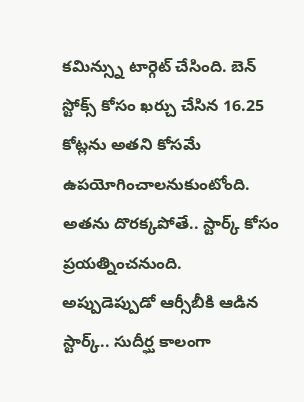కమిన్స్ను టార్గెట్ చేసింది. బెన్ స్టోక్స్ కోసం ఖర్చు చేసిన 16.25 కోట్లను అతని కోసమే ఉపయోగించాలనుకుంటోంది. అతను దొరక్కపోతే.. స్టార్క్ కోసం ప్రయత్నించనుంది.
అప్పుడెప్పుడో ఆర్సీబీకి ఆడిన స్టార్క్.. సుదీర్ఘ కాలంగా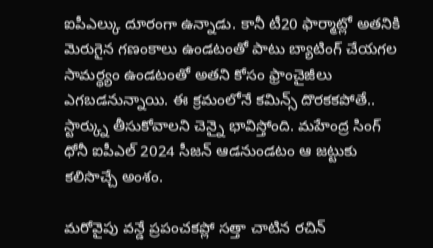ఐపీఎల్కు దూరంగా ఉన్నాడు. కానీ టీ20 ఫార్మాట్లో అతనికి మెరుగైన గణంకాలు ఉండటంతో పాటు బ్యాటింగ్ చేయగల సామర్థ్యం ఉండటంతో అతని కోసం ఫ్రాంచైజీలు ఎగబడనున్నాయి. ఈ క్రమంలోనే కమిన్స్ దొరకకపోతే.. స్టార్క్ను తీసుకోవాలని చెన్నై భావిస్తోంది. మహేంద్ర సింగ్ ధోనీ ఐపీఎల్ 2024 సీజన్ ఆడనుండటం ఆ జట్టుకు కలిసొచ్చే అంశం.

మరోవైపు వన్డే ప్రపంచకప్లో సత్తా చాటిన రచిన్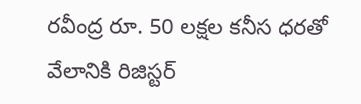రవీంద్ర రూ. 50 లక్షల కనీస ధరతో వేలానికి రిజిస్టర్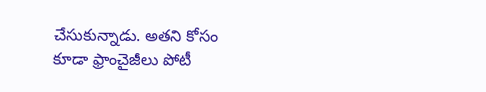చేసుకున్నాడు. అతని కోసం కూడా ఫ్రాంచైజీలు పోటీ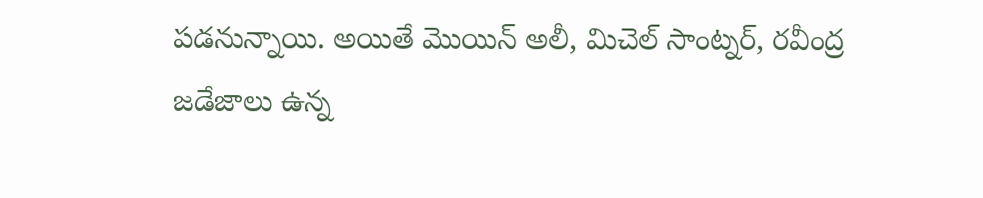పడనున్నాయి. అయితే మొయిన్ అలీ, మిచెల్ సాంట్నర్, రవీంద్ర జడేజాలు ఉన్న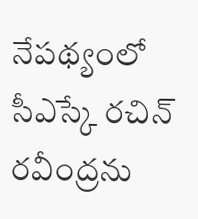నేపథ్యంలో సీఎస్కే రచిన్ రవీంద్రను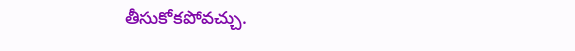తీసుకోకపోవచ్చు.